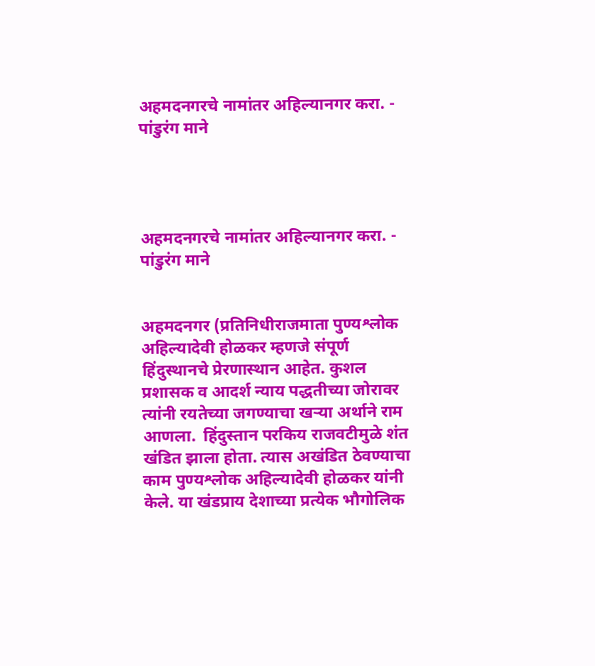अहमदनगरचे नामांतर अहिल्यानगर करा. - पांडुरंग माने




अहमदनगरचे नामांतर अहिल्यानगर करा. - पांडुरंग माने


अहमदनगर (प्रतिनिधीराजमाता पुण्यश्लोक अहिल्यादेवी होळकर म्हणजे संपूर्ण हिंदुस्थानचे प्रेरणास्थान आहेत. कुशल प्रशासक व आदर्श न्याय पद्धतीच्या जोरावर त्यांनी रयतेच्या जगण्याचा खऱ्या अर्थाने राम आणला.  हिंदुस्तान परकिय राजवटीमुळे शंत खंडित झाला होता. त्यास अखंडित ठेवण्याचा काम पुण्यश्लोक अहिल्यादेवी होळकर यांनी केले. या खंडप्राय देशाच्या प्रत्येक भौगोलिक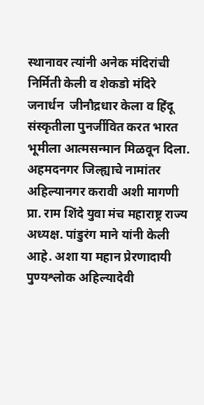स्थानावर त्यांनी अनेक मंदिरांची निर्मिती केली व शेकडो मंदिरे जनार्धन  जीनौद्रधार केला व हिंदू संस्कृतीला पुनर्जीवित करत भारत भूमीला आत्मसन्मान मिळवून दिला. अहमदनगर जिल्ह्याचे नामांतर अहिल्यानगर करावी अशी मागणी प्रा. राम शिंदे युवा मंच महाराष्ट्र राज्य अध्यक्ष. पांडुरंग माने यांनी केली आहे. अशा या महान प्रेरणादायी पुण्यश्लोक अहिल्यादेवी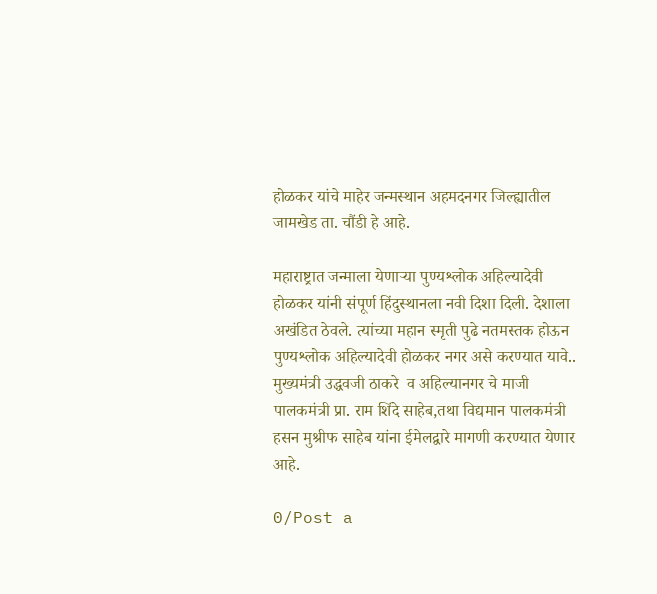होळकर यांचे माहेर जन्मस्थान अहमदनगर जिल्ह्यातील जामखेड ता. चौंडी हे आहे.

महाराष्ट्रात जन्माला येणाऱ्या पुण्यश्लोक अहिल्यादेवी होळकर यांनी संपूर्ण हिंदुस्थानला नवी दिशा दिली. देशाला अखंडित ठेवले. त्यांच्या महान स्मृती पुढे नतमस्तक होऊन पुण्यश्लोक अहिल्यादेवी होळकर नगर असे करण्यात यावे..  मुख्यमंत्री उद्धवजी ठाकरे  व अहिल्यानगर चे माजी पालकमंत्री प्रा. राम शिंदे साहेब,तथा विद्यमान पालकमंत्री हसन मुश्रीफ साहेब यांना ईमेलद्वारे मागणी करण्यात येणार आहे.

0/Post a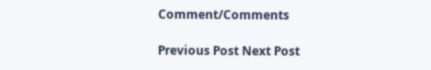Comment/Comments

Previous Post Next Post